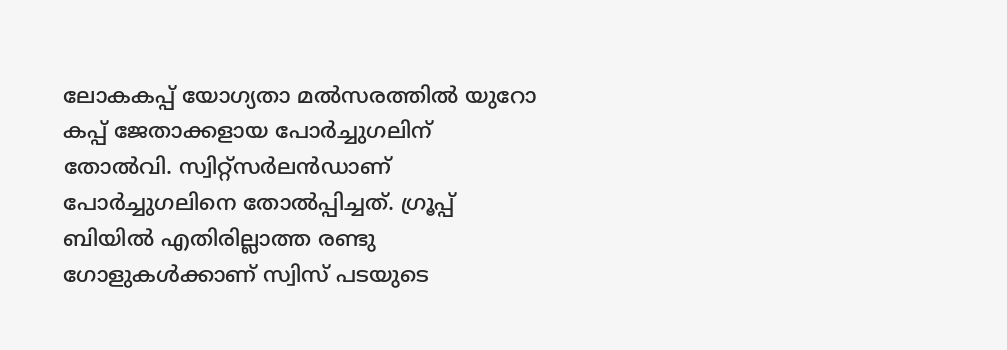ലോകകപ്പ് യോഗ്യതാ മല്‍സരത്തില്‍ യുറോ കപ്പ് ജേതാക്കളായ പോര്‍ച്ചുഗലിന് തോല്‍വി. സ്വിറ്റ്‌സര്‍ലന്‍ഡാണ് പോര്‍ച്ചുഗലിനെ തോല്‍പ്പിച്ചത്. ഗ്രൂപ്പ് ബിയില്‍ എതിരില്ലാത്ത രണ്ടു ഗോളുകള്‍ക്കാണ് സ്വിസ് പടയുടെ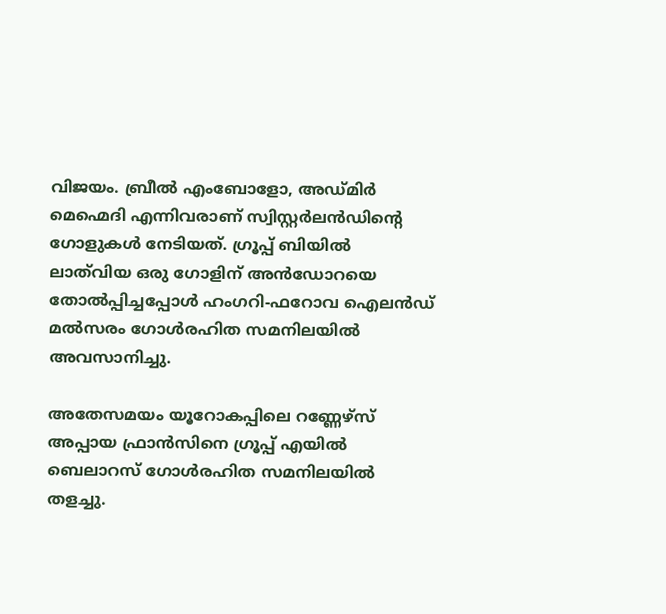വിജയം. ബ്രീല്‍ എംബോളോ, അഡ്‌മിര്‍ മെഹ്മെദി എന്നിവരാണ് സ്വിസ്റ്റര്‍ലന്‍ഡിന്റെ ഗോളുകള്‍ നേടിയത്. ഗ്രൂപ്പ് ബിയില്‍ ലാ‌ത്‌വിയ ഒരു ഗോളിന് അന്‍ഡോറയെ തോല്‍പ്പിച്ചപ്പോള്‍ ഹംഗറി-ഫറോവ ഐലന്‍ഡ് മല്‍സരം ഗോള്‍രഹിത സമനിലയില്‍ അവസാനിച്ചു.

അതേസമയം യൂറോകപ്പിലെ റണ്ണേഴ്‌സ് അപ്പായ ഫ്രാന്‍സിനെ ഗ്രൂപ്പ് എയില്‍ ബെലാറസ് ഗോള്‍രഹിത സമനിലയില്‍ തളച്ചു.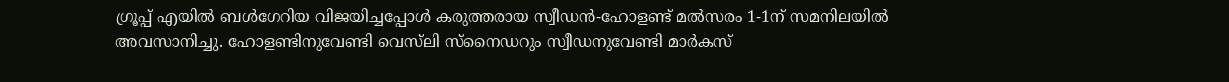ഗ്രൂപ്പ് എയില്‍ ബള്‍ഗേറിയ വിജയിച്ചപ്പോള്‍ കരുത്തരായ സ്വീഡന്‍-ഹോളണ്ട് മല്‍സരം 1-1ന് സമനിലയില്‍ അവസാനിച്ചു. ഹോളണ്ടിനുവേണ്ടി വെസ്‌ലി സ്‌നൈഡറും സ്വീഡനുവേണ്ടി മാര്‍കസ്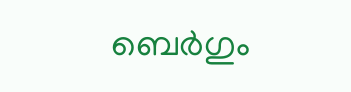ബെര്‍ഗും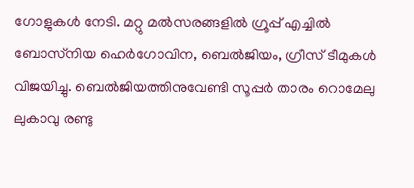ഗോളുകള്‍ നേടി. മറ്റു മല്‍സരങ്ങളില്‍ ഗ്രൂപ്പ് എച്ചില്‍ ബോസ്‌നിയ ഹെര്‍ഗോവിന, ബെല്‍ജിയം, ഗ്രീസ് ടീമുകള്‍ വിജയിച്ചു. ബെല്‍ജിയത്തിനുവേണ്ടി സൂപ്പര്‍ താരം റൊമേലു ലുകാവു രണ്ടു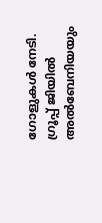ഗോളുകള്‍ നേടി. ഗ്രൂപ്പ് ജിയില്‍ അല്‍ബേനിയയും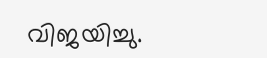വിജയിച്ചു.